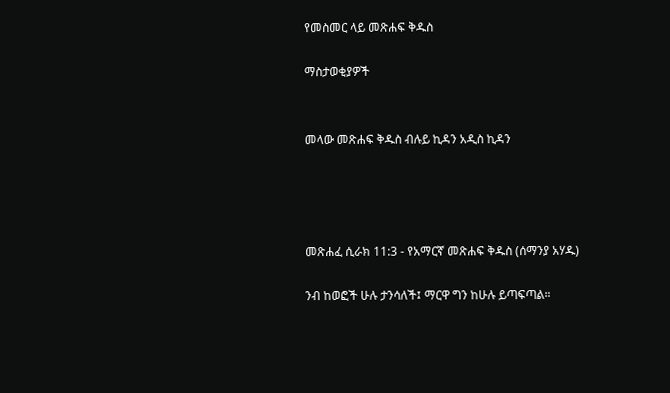የመስመር ላይ መጽሐፍ ቅዱስ

ማስታወቂያዎች


መላው መጽሐፍ ቅዱስ ብሉይ ኪዳን አዲስ ኪዳን




መጽሐፈ ሲራክ 11:3 - የአማርኛ መጽሐፍ ቅዱስ (ሰማንያ አሃዱ)

ንብ ከወፎች ሁሉ ታንሳለች፤ ማርዋ ግን ከሁሉ ይጣፍጣል።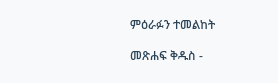ምዕራፉን ተመልከት

መጽሐፍ ቅዱስ -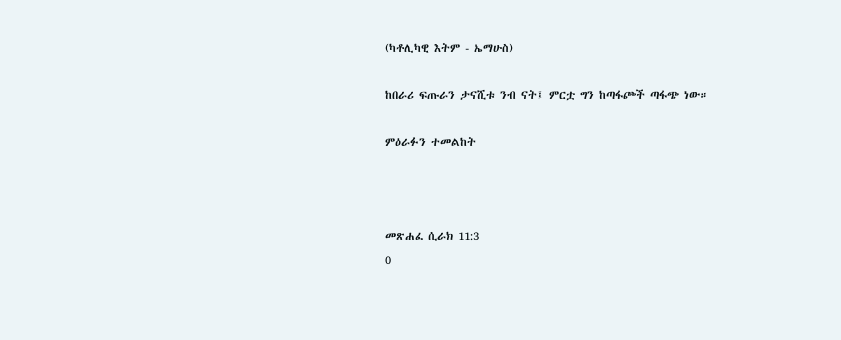(ካቶሊካዊ እትም - ኤማሁስ)

ከበራሪ ፍጡራን ታናሺቱ ንብ ናት፤ ምርቷ ግን ከጣፋጮች ጣፋጭ ነው።

ምዕራፉን ተመልከት



መጽሐፈ ሲራክ 11:3
0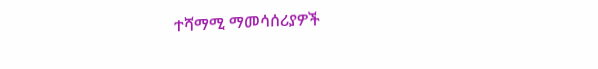ተሻማሚ ማመሳሰሪያዎች